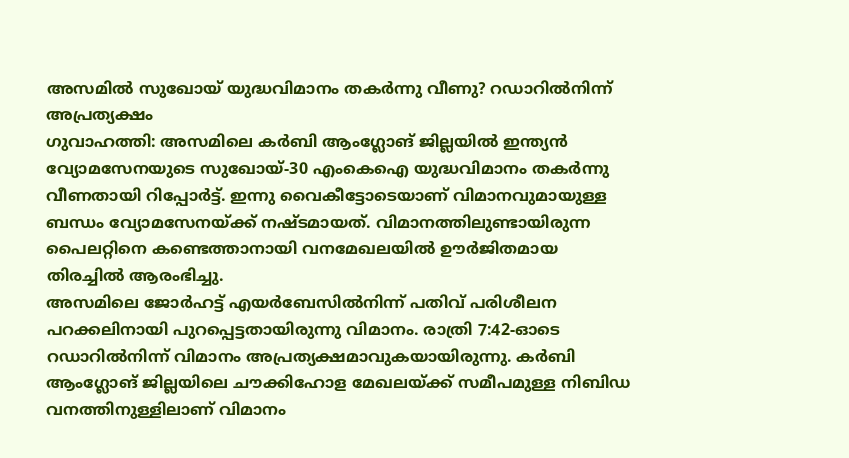അസമിൽ സുഖോയ് യുദ്ധവിമാനം തകർന്നു വീണു? റഡാറിൽനിന്ന് അപ്രത്യക്ഷം
ഗുവാഹത്തി: അസമിലെ കർബി ആംഗ്ലോങ് ജില്ലയിൽ ഇന്ത്യൻ വ്യോമസേനയുടെ സുഖോയ്-30 എംകെഐ യുദ്ധവിമാനം തകർന്നു വീണതായി റിപ്പോർട്ട്. ഇന്നു വൈകീട്ടോടെയാണ് വിമാനവുമായുള്ള ബന്ധം വ്യോമസേനയ്ക്ക് നഷ്ടമായത്. വിമാനത്തിലുണ്ടായിരുന്ന പൈലറ്റിനെ കണ്ടെത്താനായി വനമേഖലയിൽ ഊർജിതമായ തിരച്ചിൽ ആരംഭിച്ചു.
അസമിലെ ജോർഹട്ട് എയർബേസിൽനിന്ന് പതിവ് പരിശീലന പറക്കലിനായി പുറപ്പെട്ടതായിരുന്നു വിമാനം. രാത്രി 7:42-ഓടെ റഡാറിൽനിന്ന് വിമാനം അപ്രത്യക്ഷമാവുകയായിരുന്നു. കർബി ആംഗ്ലോങ് ജില്ലയിലെ ചൗക്കിഹോള മേഖലയ്ക്ക് സമീപമുള്ള നിബിഡ വനത്തിനുള്ളിലാണ് വിമാനം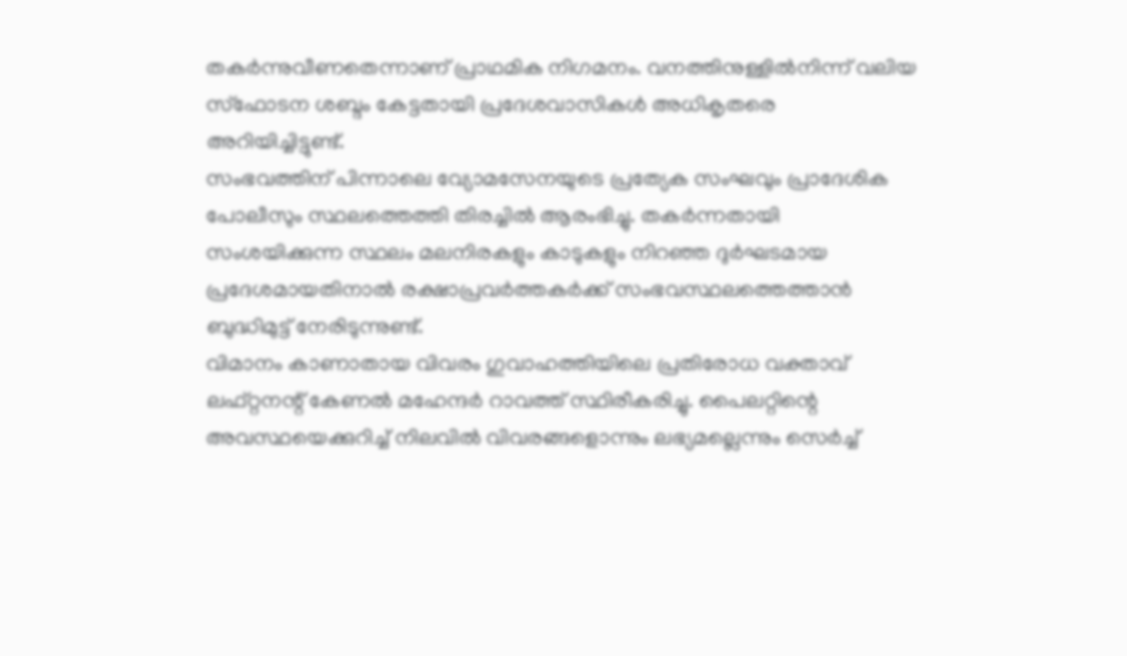തകർന്നുവീണതെന്നാണ് പ്രാഥമിക നിഗമനം. വനത്തിനുള്ളിൽനിന്ന് വലിയ സ്ഫോടന ശബ്ദം കേട്ടതായി പ്രദേശവാസികൾ അധികൃതരെ അറിയിച്ചിട്ടുണ്ട്.
സംഭവത്തിന് പിന്നാലെ വ്യോമസേനയുടെ പ്രത്യേക സംഘവും പ്രാദേശിക പോലീസും സ്ഥലത്തെത്തി തിരച്ചിൽ ആരംഭിച്ചു. തകർന്നതായി സംശയിക്കുന്ന സ്ഥലം മലനിരകളും കാടുകളും നിറഞ്ഞ ദുർഘടമായ പ്രദേശമായതിനാൽ രക്ഷാപ്രവർത്തകർക്ക് സംഭവസ്ഥലത്തെത്താൻ ബുദ്ധിമുട്ട് നേരിടുന്നുണ്ട്.
വിമാനം കാണാതായ വിവരം ഗുവാഹത്തിയിലെ പ്രതിരോധ വക്താവ് ലഫ്റ്റനന്റ് കേണൽ മഹേന്ദർ റാവത്ത് സ്ഥിരീകരിച്ചു. പൈലറ്റിന്റെ അവസ്ഥയെക്കുറിച്ച് നിലവിൽ വിവരങ്ങളൊന്നും ലഭ്യമല്ലെന്നും സെർച്ച്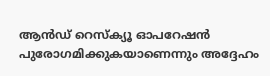ആൻഡ് റെസ്ക്യൂ ഓപറേഷൻ പുരോഗമിക്കുകയാണെന്നും അദ്ദേഹം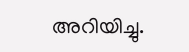അറിയിച്ചു.